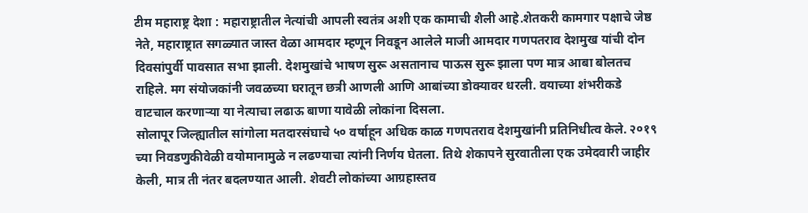टीम महाराष्ट्र देशा : महाराष्ट्रातील नेत्यांची आपली स्वतंत्र अशी एक कामाची शैली आहे.शेतकरी कामगार पक्षाचे जेष्ठ नेते, महाराष्ट्रात सगळ्यात जास्त वेळा आमदार म्हणून निवडून आलेले माजी आमदार गणपतराव देशमुख यांची दोन दिवसांपुर्वी पावसात सभा झाली. देशमुखांचे भाषण सुरू असतानाच पाऊस सुरू झाला पण मात्र आबा बोलतच राहिले. मग संयोजकांनी जवळच्या घरातून छत्री आणली आणि आबांच्या डोक्यावर धरली. वयाच्या शंभरीकडे वाटचाल करणाऱ्या या नेत्याचा लढाऊ बाणा यावेळी लोकांना दिसला.
सोलापूर जिल्ह्यातील सांगोला मतदारसंघाचे ५० वर्षाहून अधिक काळ गणपतराव देशमुखांनी प्रतिनिधीत्व केले. २०१९ च्या निवडणुकीवेळी वयोमानामुळे न लढण्याचा त्यांनी निर्णय घेतला. तिथे शेकापने सुरवातीला एक उमेदवारी जाहीर केली, मात्र ती नंतर बदलण्यात आली. शेवटी लोकांच्या आग्रहास्तव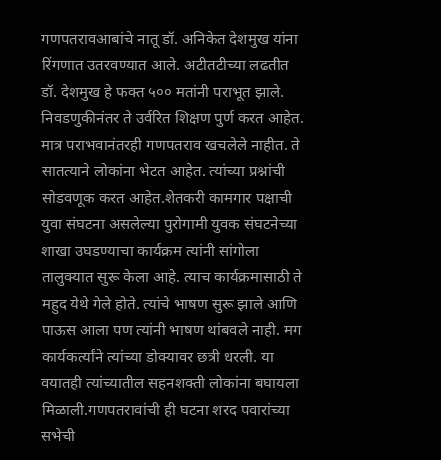गणपतरावआबांचे नातू डॉ. अनिकेत देशमुख यांना रिंगणात उतरवण्यात आले. अटीतटीच्या लढतीत डॉ. देशमुख हे फक्त ५०० मतांनी पराभूत झाले. निवडणुकीनंतर ते उर्वरित शिक्षण पुर्ण करत आहेत.
मात्र पराभवानंतरही गणपतराव खचलेले नाहीत. ते सातत्याने लोकांना भेटत आहेत. त्यांच्या प्रश्नांची सोडवणूक करत आहेत.शेतकरी कामगार पक्षाची युवा संघटना असलेल्या पुरोगामी युवक संघटनेच्या शाखा उघडण्याचा कार्यक्रम त्यांनी सांगोला तालुक्यात सुरू केला आहे. त्याच कार्यक्रमासाठी ते महुद येथे गेले होते. त्यांचे भाषण सुरू झाले आणि पाऊस आला पण त्यांनी भाषण थांबवले नाही. मग कार्यकर्त्यांने त्यांच्या डोक्यावर छत्री धरली. या वयातही त्यांच्यातील सहनशक्ती लोकांना बघायला मिळाली.गणपतरावांची ही घटना शरद पवारांच्या सभेची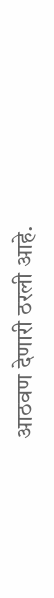आठवण देणारी ठरली आहे.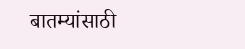बातम्यांसाठी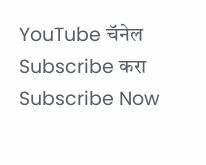YouTube चॅनेल Subscribe करा
Subscribe Now